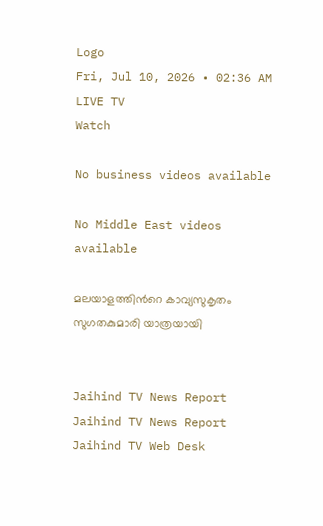Logo
Fri, Jul 10, 2026 • 02:36 AM
LIVE TV
Watch

No business videos available

No Middle East videos available

മലയാളത്തിന്‍റെ കാവ്യസുകൃതം സുഗതകുമാരി യാത്രയായി


Jaihind TV News Report
Jaihind TV News Report
Jaihind TV Web Desk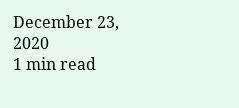December 23, 2020
1 min read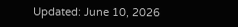Updated: June 10, 2026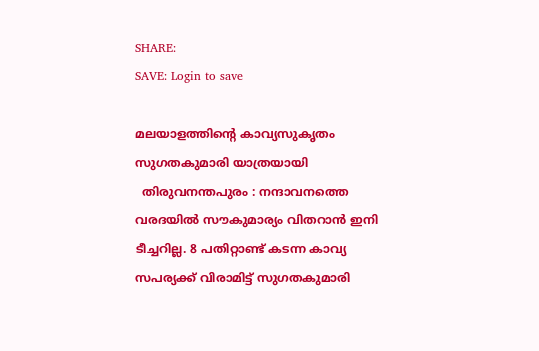SHARE:
SAVE: Login to save

മലയാളത്തിന്‍റെ കാവ്യസുകൃതം സുഗതകുമാരി യാത്രയായി
  തിരുവനന്തപുരം : നന്ദാവനത്തെ വരദയിൽ സൗകുമാര്യം വിതറാൻ ഇനി ടീച്ചറില്ല. 8 പതിറ്റാണ്ട് കടന്ന കാവ്യ സപര്യക്ക് വിരാമിട്ട് സുഗതകുമാരി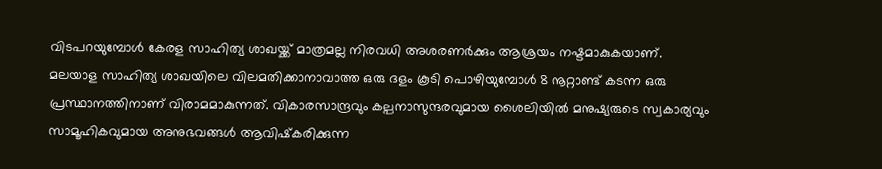വിടപറയുമ്പോൾ കേരള സാഹിത്യ ശാഖയ്ക്ക് മാത്രമല്ല നിരവധി അശരണർക്കും ആശ്രയം നഷ്ടമാകുകയാണ്. മലയാള സാഹിത്യ ശാഖയിലെ വിലമതിക്കാനാവാത്ത ഒരു ദളം കൂടി പൊഴിയുമ്പോൾ 8 നൂറ്റാണ്ട് കടന്ന ഒരു പ്രസ്ഥാനത്തിനാണ് വിരാമമാകുന്നത്. വികാരസാന്ദ്രവും കല്പനാസുന്ദരവുമായ ശൈലിയിൽ മനുഷ്യരുടെ സ്വകാര്യവും സാമൂഹികവുമായ അനുഭവങ്ങൾ ആവിഷ്‌കരിക്കുന്ന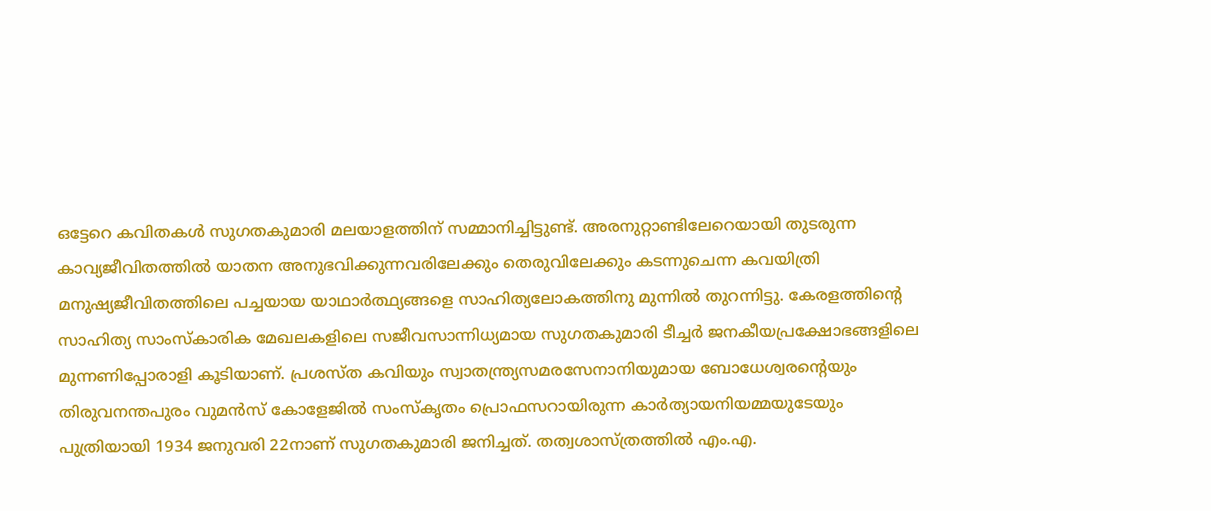ഒട്ടേറെ കവിതകൾ സുഗതകുമാരി മലയാളത്തിന് സമ്മാനിച്ചിട്ടുണ്ട്. അരനുറ്റാണ്ടിലേറെയായി തുടരുന്ന കാവ്യജീവിതത്തിൽ യാതന അനുഭവിക്കുന്നവരിലേക്കും തെരുവിലേക്കും കടന്നുചെന്ന കവയിത്രി മനുഷ്യജീവിതത്തിലെ പച്ചയായ യാഥാർത്ഥ്യങ്ങളെ സാഹിത്യലോകത്തിനു മുന്നിൽ തുറന്നിട്ടു. കേരളത്തിന്റെ സാഹിത്യ സാംസ്‌കാരിക മേഖലകളിലെ സജീവസാന്നിധ്യമായ സുഗതകുമാരി ടീച്ചർ ജനകീയപ്രക്ഷോഭങ്ങളിലെ മുന്നണിപ്പോരാളി കൂടിയാണ്. പ്രശസ്ത കവിയും സ്വാതന്ത്ര്യസമരസേനാനിയുമായ ബോധേശ്വരന്റെയും തിരുവനന്തപുരം വുമൻസ് കോളേജിൽ സംസ്‌കൃതം പ്രൊഫസറായിരുന്ന കാർത്യായനിയമ്മയുടേയും പുത്രിയായി 1934 ജനുവരി 22നാണ് സുഗതകുമാരി ജനിച്ചത്. തത്വശാസ്ത്രത്തിൽ എം.എ.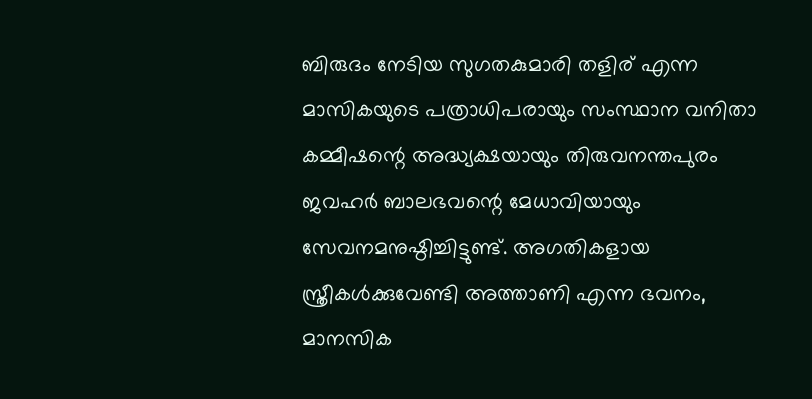ബിരുദം നേടിയ സുഗതകുമാരി തളിര് എന്ന മാസികയുടെ പത്രാധിപരായും സംസ്ഥാന വനിതാ കമ്മീഷന്റെ അദ്ധ്യക്ഷയായും തിരുവനന്തപുരം ജവഹർ ബാലഭവന്റെ മേധാവിയായും സേവനമനുഷ്ഠിച്ചിട്ടുണ്ട്. അഗതികളായ സ്ത്രീകൾക്കുവേണ്ടി അത്താണി എന്ന ഭവനം, മാനസിക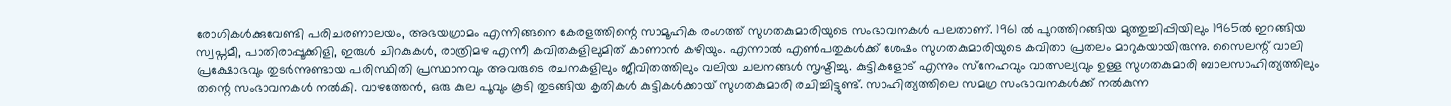രോഗികൾക്കുവേണ്ടി പരിചരണാലയം, അഭയഗ്രാമം എന്നിങ്ങനെ കേരളത്തിന്റെ സാമൂഹിക രംഗത്ത് സുഗതകുമാരിയുടെ സംഭാവനകൾ പലതാണ്. 1961 ൽ പുറത്തിറങ്ങിയ മുത്തുച്ചിപ്പിയിലും 1965ൽ ഇറങ്ങിയ സ്വപ്നമീ, പാതിരാപ്പൂക്കിളി, ഇരുൾ ചിറകുകൾ, രാത്രിമഴ എന്നീ കവിതകളിലുമിത് കാണാൻ കഴിയും. എന്നാൽ എൺപതുകൾക്ക് ശേഷം സുഗതകുമാരിയുടെ കവിതാ പ്രതലം മാറുകയായിരുന്നു. സൈലന്റ് വാലി പ്രക്ഷോഭവും തുടർന്നുണ്ടായ പരിസ്ഥിതി പ്രസ്ഥാനവും അവരുടെ രചനകളിലും ജീവിതത്തിലും വലിയ ചലനങ്ങൾ സൃഷ്ടിച്ചു. കുട്ടികളോട് എന്നും സ്‌നേഹവും വാത്സല്യവും ഉള്ള സുഗതകുമാരി ബാലസാഹിത്യത്തിലും തന്റെ സംഭാവനകൾ നൽകി. വാഴത്തേൻ, ഒരു കുല പൂവും കൂടി തുടങ്ങിയ കൃതികൾ കുട്ടികൾക്കായ് സുഗതകുമാരി രചിച്ചിട്ടുണ്ട്. സാഹിത്യത്തിലെ സമഗ്ര സംഭാവനകൾക്ക് നൽകുന്ന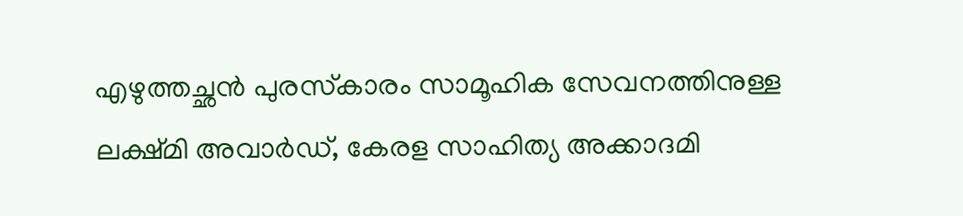എഴുത്തച്ഛൻ പുരസ്‌കാരം സാമൂഹിക സേവനത്തിനുള്ള ലക്ഷ്മി അവാർഡ്, കേരള സാഹിത്യ അക്കാദമി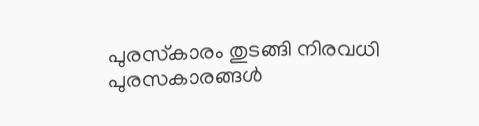പുരസ്‌കാരം തുടങ്ങി നിരവധി പുരസകാരങ്ങൾ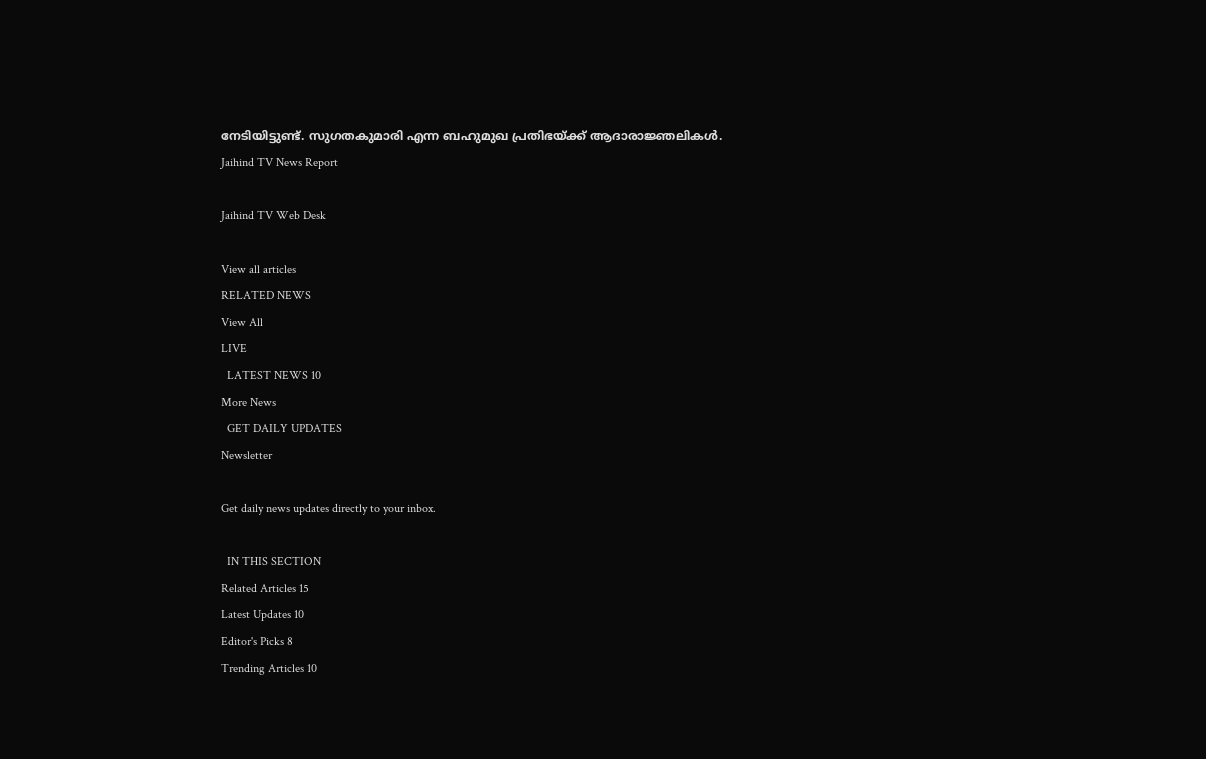നേടിയിട്ടുണ്ട്. സുഗതകുമാരി എന്ന ബഹുമുഖ പ്രതിഭയ്ക്ക് ആദാരാജ്ഞലികൾ.
Jaihind TV News Report

Jaihind TV Web Desk

View all articles
RELATED NEWS
View All
LIVE
  LATEST NEWS 10
More News
  GET DAILY UPDATES
Newsletter

Get daily news updates directly to your inbox.

  IN THIS SECTION
Related Articles 15
Latest Updates 10
Editor's Picks 8
Trending Articles 10